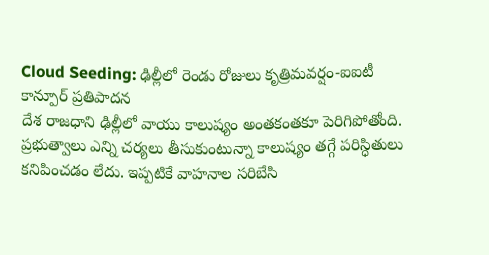Cloud Seeding: ఢిల్లీలో రెండు రోజులు కృత్రిమవర్షం-ఐఐటీ కాన్పూర్ ప్రతిపాదన
దేశ రాజధాని ఢిల్లీలో వాయు కాలుష్యం అంతకంతకూ పెరిగిపోతోంది. ప్రభుత్వాలు ఎన్ని చర్యలు తీసుకుంటున్నా కాలుష్యం తగ్గే పరిస్ధితులు కనిపించడం లేదు. ఇప్పటికే వాహనాల సరిబేసి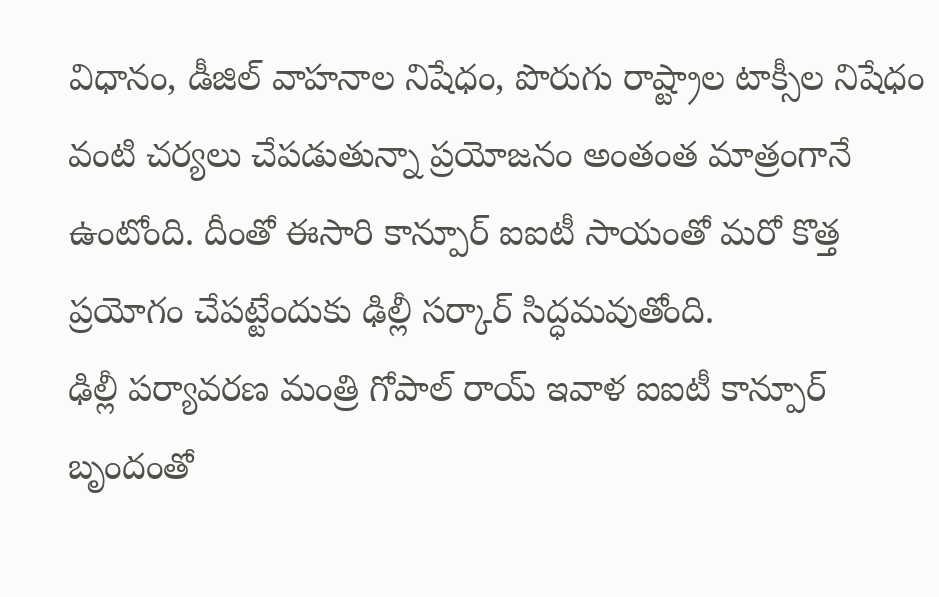విధానం, డీజిల్ వాహనాల నిషేధం, పొరుగు రాష్ట్రాల టాక్సీల నిషేధం వంటి చర్యలు చేపడుతున్నా ప్రయోజనం అంతంత మాత్రంగానే ఉంటోంది. దీంతో ఈసారి కాన్పూర్ ఐఐటీ సాయంతో మరో కొత్త ప్రయోగం చేపట్టేందుకు ఢిల్లీ సర్కార్ సిద్ధమవుతోంది.
ఢిల్లీ పర్యావరణ మంత్రి గోపాల్ రాయ్ ఇవాళ ఐఐటీ కాన్పూర్ బృందంతో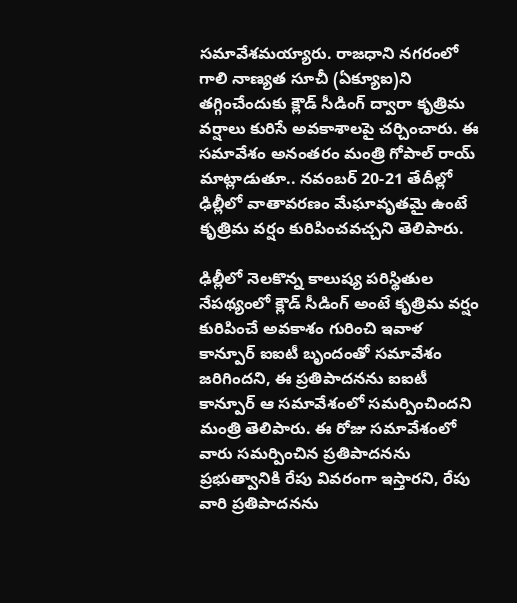సమావేశమయ్యారు. రాజధాని నగరంలో గాలి నాణ్యత సూచీ (ఏక్యూఐ)ని తగ్గించేందుకు క్లౌడ్ సీడింగ్ ద్వారా కృత్రిమ వర్షాలు కురిసే అవకాశాలపై చర్చించారు. ఈ సమావేశం అనంతరం మంత్రి గోపాల్ రాయ్ మాట్లాడుతూ.. నవంబర్ 20-21 తేదీల్లో ఢిల్లీలో వాతావరణం మేఘావృతమై ఉంటే కృత్రిమ వర్షం కురిపించవచ్చని తెలిపారు.

ఢిల్లీలో నెలకొన్న కాలుష్య పరిస్థితుల నేపథ్యంలో క్లౌడ్ సీడింగ్ అంటే కృత్రిమ వర్షం కురిపించే అవకాశం గురించి ఇవాళ కాన్పూర్ ఐఐటీ బృందంతో సమావేశం జరిగిందని, ఈ ప్రతిపాదనను ఐఐటీ కాన్పూర్ ఆ సమావేశంలో సమర్పించిందని మంత్రి తెలిపారు. ఈ రోజు సమావేశంలో వారు సమర్పించిన ప్రతిపాదనను ప్రభుత్వానికి రేపు వివరంగా ఇస్తారని, రేపు వారి ప్రతిపాదనను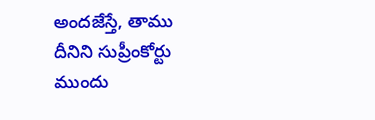అందజేస్తే, తాము దీనిని సుప్రీంకోర్టు ముందు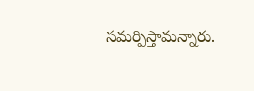సమర్పిస్తామన్నారు.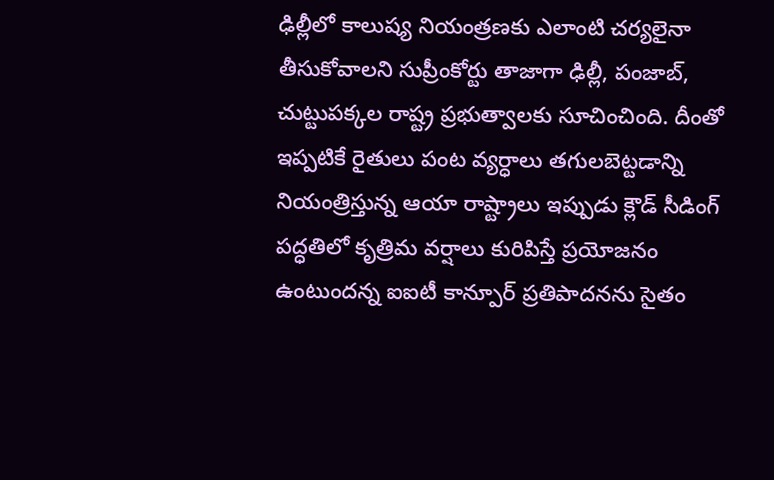ఢిల్లీలో కాలుష్య నియంత్రణకు ఎలాంటి చర్యలైనా తీసుకోవాలని సుప్రీంకోర్టు తాజాగా ఢిల్లీ, పంజాబ్, చుట్టుపక్కల రాష్ట్ర ప్రభుత్వాలకు సూచించింది. దీంతో ఇప్పటికే రైతులు పంట వ్యర్ధాలు తగులబెట్టడాన్ని నియంత్రిస్తున్న ఆయా రాష్ట్రాలు ఇప్పుడు క్లౌడ్ సీడింగ్ పద్ధతిలో కృత్రిమ వర్షాలు కురిపిస్తే ప్రయోజనం ఉంటుందన్న ఐఐటీ కాన్పూర్ ప్రతిపాదనను సైతం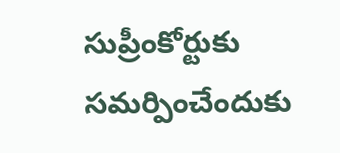సుప్రీంకోర్టుకు సమర్పించేందుకు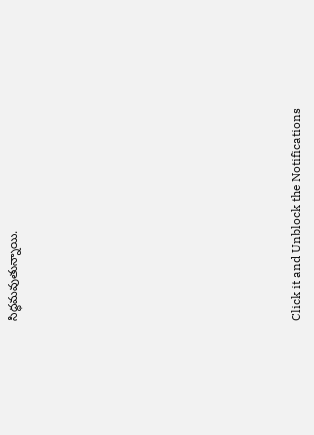సిద్ధమవుతున్నాయి.












Click it and Unblock the Notifications